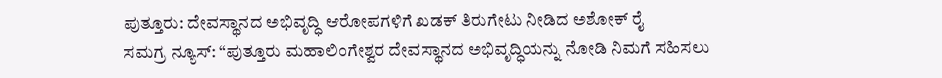ಪುತ್ತೂರು: ದೇವಸ್ಥಾನದ ಅಭಿವೃದ್ಧಿ ಆರೋಪಗಳಿಗೆ ಖಡಕ್ ತಿರುಗೇಟು ನೀಡಿದ ಅಶೋಕ್ ರೈ
ಸಮಗ್ರ ನ್ಯೂಸ್: “ಪುತ್ತೂರು ಮಹಾಲಿಂಗೇಶ್ವರ ದೇವಸ್ಥಾನದ ಅಭಿವೃದ್ಧಿಯನ್ನು ನೋಡಿ ನಿಮಗೆ ಸಹಿಸಲು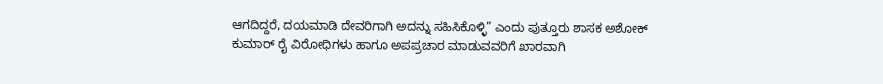ಆಗದಿದ್ದರೆ, ದಯಮಾಡಿ ದೇವರಿಗಾಗಿ ಅದನ್ನು ಸಹಿಸಿಕೊಳ್ಳಿ” ಎಂದು ಪುತ್ತೂರು ಶಾಸಕ ಅಶೋಕ್ ಕುಮಾರ್ ರೈ ವಿರೋಧಿಗಳು ಹಾಗೂ ಅಪಪ್ರಚಾರ ಮಾಡುವವರಿಗೆ ಖಾರವಾಗಿ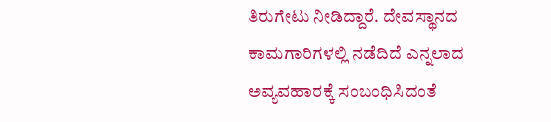ತಿರುಗೇಟು ನೀಡಿದ್ದಾರೆ. ದೇವಸ್ಥಾನದ ಕಾಮಗಾರಿಗಳಲ್ಲಿ ನಡೆದಿದೆ ಎನ್ನಲಾದ ಅವ್ಯವಹಾರಕ್ಕೆ ಸಂಬಂಧಿಸಿದಂತೆ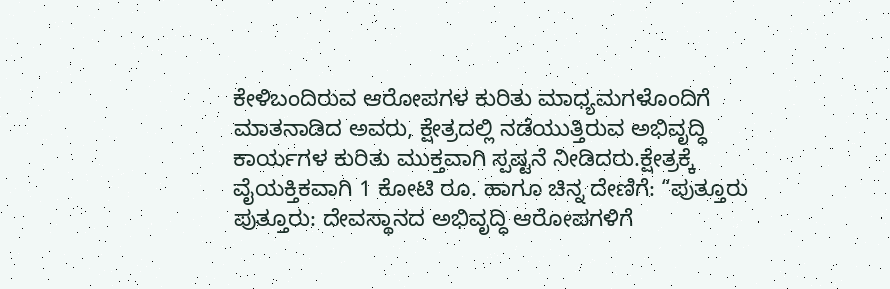ಕೇಳಿಬಂದಿರುವ ಆರೋಪಗಳ ಕುರಿತು ಮಾಧ್ಯಮಗಳೊಂದಿಗೆ ಮಾತನಾಡಿದ ಅವರು, ಕ್ಷೇತ್ರದಲ್ಲಿ ನಡೆಯುತ್ತಿರುವ ಅಭಿವೃದ್ಧಿ ಕಾರ್ಯಗಳ ಕುರಿತು ಮುಕ್ತವಾಗಿ ಸ್ಪಷ್ಟನೆ ನೀಡಿದರು.ಕ್ಷೇತ್ರಕ್ಕೆ ವೈಯಕ್ತಿಕವಾಗಿ 1 ಕೋಟಿ ರೂ. ಹಾಗೂ ಚಿನ್ನ ದೇಣಿಗೆ: “ಪುತ್ತೂರು
ಪುತ್ತೂರು: ದೇವಸ್ಥಾನದ ಅಭಿವೃದ್ಧಿ ಆರೋಪಗಳಿಗೆ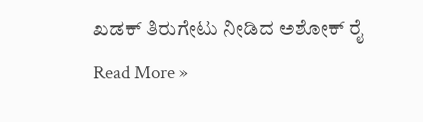ಖಡಕ್ ತಿರುಗೇಟು ನೀಡಿದ ಅಶೋಕ್ ರೈ Read More »